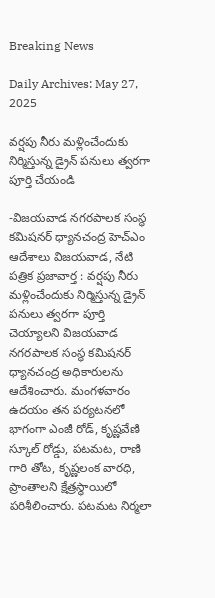Breaking News

Daily Archives: May 27, 2025

వర్షపు నీరు మళ్లించేందుకు నిర్మిస్తున్న డ్రైన్ పనులు త్వరగా పూర్తి చేయండి

-విజయవాడ నగరపాలక సంస్థ కమిషనర్ ధ్యానచంద్ర హెచ్ఎం ఆదేశాలు విజయవాడ, నేటి పత్రిక ప్రజావార్త : వర్షపు నీరు మళ్లించేందుకు నిర్మిస్తున్న డ్రైన్ పనులు త్వరగా పూర్తి చెయ్యాలని విజయవాడ నగరపాలక సంస్థ కమిషనర్ ధ్యానచంద్ర అధికారులను ఆదేశించారు. మంగళవారం ఉదయం తన పర్యటనలో భాగంగా ఎంజీ రోడ్, కృష్ణవేణి స్కూల్ రోడ్డు, పటమట, రాణి గారి తోట, కృష్ణలంక వారధి, ప్రాంతాలని క్షేత్రస్థాయిలో పరిశీలించారు. పటమట నిర్మలా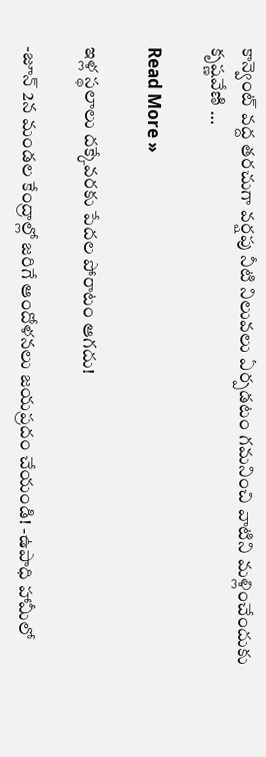కాన్వెంట్ వద్ద తరచుగా వర్షపు నీటి నిలువలు ఏర్పడటం గమనించి వాటిని మళ్లించేందుకు కృష్ణవేణి …

Read More »

ఇళ్ల స్థలాలు దక్కేవరకు పేదల పోరాటం ఆగదు!

-జూన్ 2న మండల కేంద్రాల్లో జరిగే ఆందోళనలు జయప్రదం చేయండి! -ఉపాధి హామీలో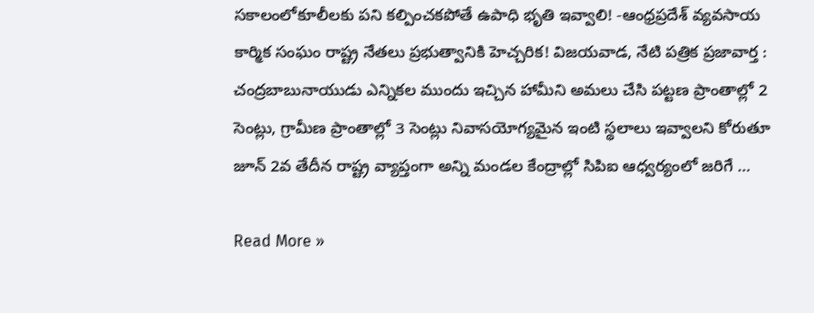సకాలంలోకూలీలకు పని కల్పించకపోతే ఉపాధి భృతి ఇవ్వాలి! -ఆంధ్రప్రదేశ్ వ్యవసాయ కార్మిక సంఘం రాష్ట్ర నేతలు ప్రభుత్వానికి హెచ్చరిక! విజయవాడ, నేటి పత్రిక ప్రజావార్త : చంద్రబాబునాయుడు ఎన్నికల ముందు ఇచ్చిన హామీని అమలు చేసి పట్టణ ప్రాంతాల్లో 2 సెంట్లు, గ్రామీణ ప్రాంతాల్లో 3 సెంట్లు నివాసయోగ్యమైన ఇంటి స్థలాలు ఇవ్వాలని కోరుతూ జూన్‌ 2వ తేదీన రాష్ట్ర వ్యాప్తంగా అన్ని మండల కేంద్రాల్లో సిపిఐ ఆధ్వర్యంలో జరిగే …

Read More »